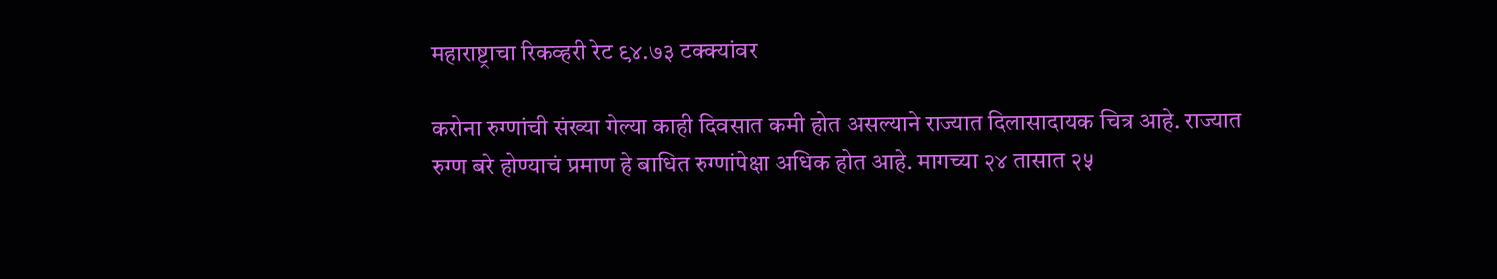महाराष्ट्राचा रिकव्हरी रेट ९४.७३ टक्क्यांवर

करोना रुग्णांची संख्या गेल्या काही दिवसात कमी होत असल्याने राज्यात दिलासादायक चित्र आहे. राज्यात रुग्ण बरे होण्याचं प्रमाण हे बाधित रुग्णांपेक्षा अधिक होत आहे. मागच्या २४ तासात २५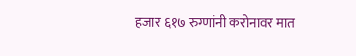हजार ६१७ रुग्णांनी करोनावर मात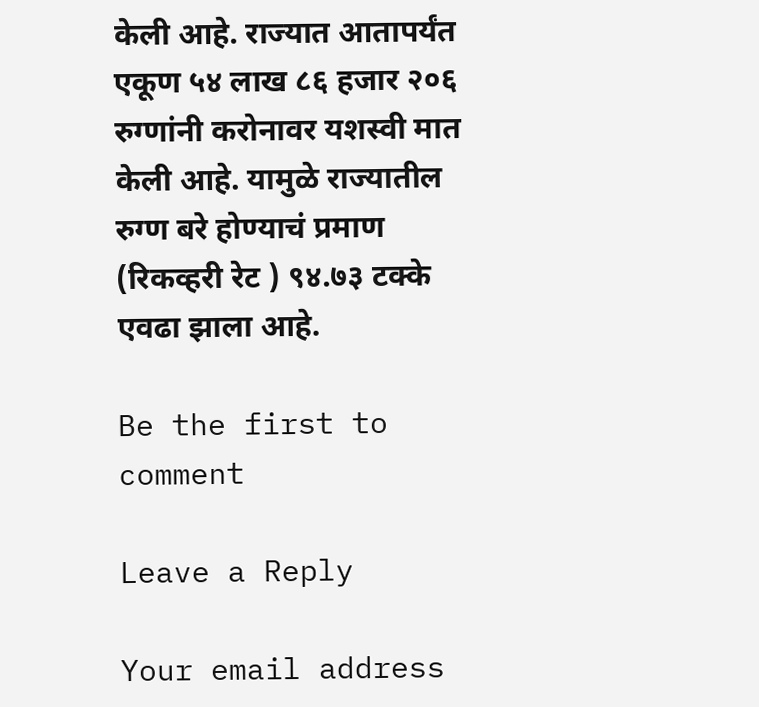केली आहे. राज्यात आतापर्यंत एकूण ५४ लाख ८६ हजार २०६ रुग्णांनी करोनावर यशस्वी मात केली आहे. यामुळे राज्यातील रुग्ण बरे होण्याचं प्रमाण (रिकव्हरी रेट ) ९४.७३ टक्के एवढा झाला आहे.

Be the first to comment

Leave a Reply

Your email address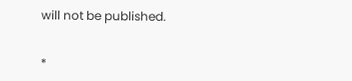will not be published.


*